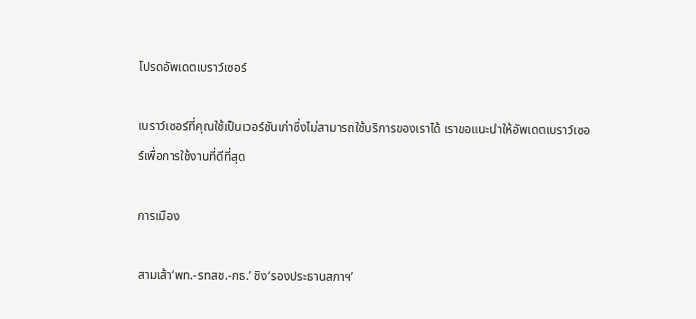โปรดอัพเดตเบราว์เซอร์

เบราว์เซอร์ที่คุณใช้เป็นเวอร์ชันเก่าซึ่งไม่สามารถใช้บริการของเราได้ เราขอแนะนำให้อัพเดตเบราว์เซอร์เพื่อการใช้งานที่ดีที่สุด

การเมือง

สามเส้า‘พท.-รทสช.-กธ.’ ชิง‘รองประธานสภาฯ’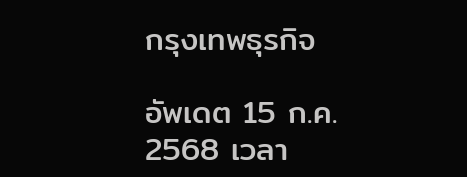กรุงเทพธุรกิจ

อัพเดต 15 ก.ค. 2568 เวลา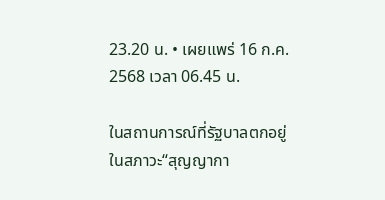23.20 น. • เผยแพร่ 16 ก.ค. 2568 เวลา 06.45 น.

ในสถานการณ์ที่รัฐบาลตกอยู่ในสภาวะ“สุญญากา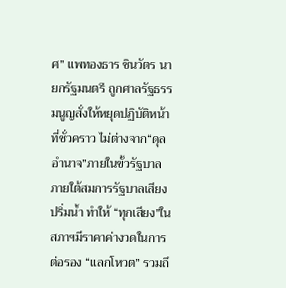ศ” แพทองธาร ชินวัตร นายกรัฐมนตรี ถูกศาลรัฐธรรมนูญสั่งให้หยุดปฏิบัติหน้าที่ชั่วคราว ไม่ต่างจาก“ดุลอำนาจ”ภายในขั้วรัฐบาลภายใต้สมการรัฐบาลเสียงปริ่มน้ำ ทำให้ “ทุกเสียง”ในสภาฯมีราคาค่างวดในการต่อรอง “แลกโหวต” รวมถึ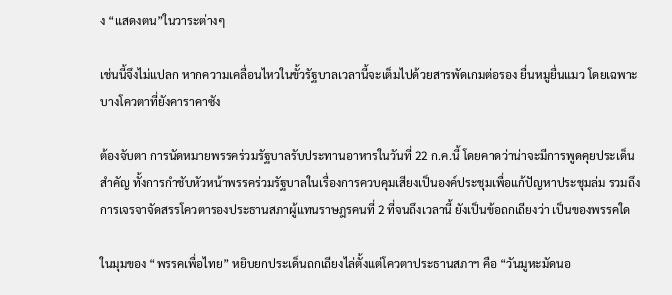ง “แสดงตน”ในวาระต่างๆ

เช่นนี้จึงไม่แปลก หากความเคลื่อนไหวในขั้วรัฐบาลเวลานี้จะเต็มไปด้วยสารพัดเกมต่อรอง ยื่นหมูยื่นแมว โดยเฉพาะบางโควตาที่ยังคาราคาซัง

ต้องจับตา การนัดหมายพรรคร่วมรัฐบาลรับประทานอาหารในวันที่ 22 ก.ค.นี้ โดยคาดว่าน่าจะมีการพูดคุยประเด็นสำคัญ ทั้งการกำชับหัวหน้าพรรคร่วมรัฐบาลในเรื่องการควบคุมเสียงเป็นองค์ประชุมเพื่อแก้ปัญหาประชุมล่ม รวมถึงการเจรจาจัดสรรโควตารองประธานสภาผู้แทนราษฎรคนที่ 2 ที่จนถึงเวลานี้ ยังเป็นข้อถกเถียงว่า เป็นของพรรคใด

ในมุมของ “พรรคเพื่อไทย” หยิบยกประเด็นถกเถียงไล่ตั้งแต่โควตาประธานสภาฯ คือ “วันมูหะมัดนอ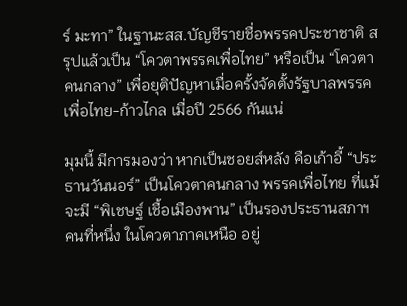ร์ มะทา” ในฐานะสส.บัญชีรายชื่อพรรคประชาชาติ สรุปแล้วเป็น “โควตาพรรคเพื่อไทย” หรือเป็น “โควตาคนกลาง” เพื่อยุติปัญหาเมื่อครั้งจัดตั้งรัฐบาลพรรคเพื่อไทย-ก้าวไกล เมื่อปี 2566 กันแน่

มุมนี้ มีการมองว่า หากเป็นชอยส์หลัง คือเก้าอี้ “ประธานวันนอร์” เป็นโควตาคนกลาง พรรคเพื่อไทย ที่แม้จะมี “พิเชษฐ์ เชื้อเมืองพาน” เป็นรองประธานสภาฯ คนที่หนึ่ง ในโควตาภาคเหนือ อยู่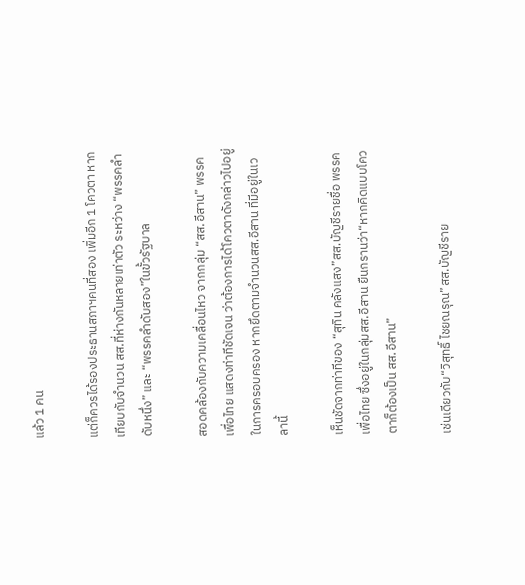แล้ว 1 คน

แต่ก็ควรได้รองประธานสภาฯคนที่สอง เพิ่มอีก 1 โควตา หากเทียบกับจำนวน สส.ที่ห่างกันหลายเท่าตัว ระหว่าง “พรรคลำดับหนึ่ง” และ “พรรคลำดับสอง”ในขั้วรัฐบาล

สอดคล้องกับความเคลื่อนไหว จากกลุ่ม “สส.อีสาน” พรรคเพื่อไทย แสดงท่าทีชัดเจน ว่าต้องการได้โควตาดังกล่าวไปอยู่ในการครอบครอง หากยึดตามจำนวนสส.อีสาน ที่มีอยู่ในเวลานี้

เห็นชัดจากท่าทีของ “สุทิน คลังแสง”สส.บัญชีรายชื่อ พรรคเพื่อไทย ซึ่งอยู่ในกลุ่มสส.อีสาน ยืนกรานว่า“หากคิดแบบโควตาก็ต้องเป็น สส.อีสาน”

เช่นเดียวกับ“วิสุทธิ์ ไชยณรุณ”สส.บัญชีราย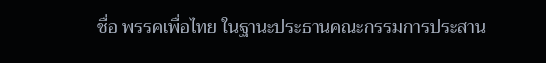ชื่อ พรรคเพื่อไทย ในฐานะประธานคณะกรรมการประสาน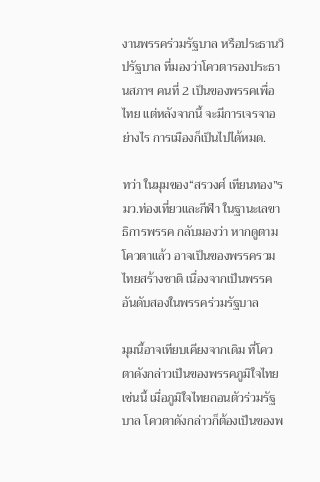งานพรรคร่วมรัฐบาล หรือประธานวิปรัฐบาล ที่มองว่าโควตารองประธานสภาฯ คนที่ 2 เป็นของพรรคเพื่อไทย แต่หลังจากนี้ จะมีการเจรจาอย่างไร การเมืองก็เป็นไปได้หมด.

ทว่า ในมุมของ“สรวงศ์ เทียนทอง”รมว.ท่องเที่ยวและกีฬา ในฐานะเลขาธิการพรรค กลับมองว่า หากดูตามโควตาแล้ว อาจเป็นของพรรครวมไทยสร้างชาติ เนื่องจากเป็นพรรคอันดับสองในพรรคร่วมรัฐบาล

มุมนี้อาจเทียบเคียงจากเดิม ที่โควตาดังกล่าวเป็นของพรรคภูมิใจไทย เช่นนี้ เมื่อภูมิใจไทยถอนตัวร่วมรัฐบาล โควตาดังกล่าวก็ต้องเป็นของพ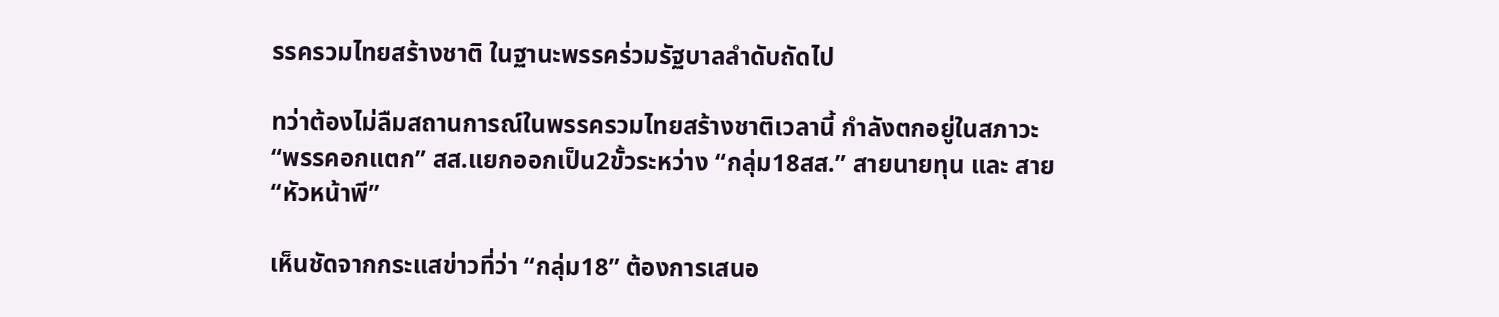รรครวมไทยสร้างชาติ ในฐานะพรรคร่วมรัฐบาลลำดับถัดไป

ทว่าต้องไม่ลืมสถานการณ์ในพรรครวมไทยสร้างชาติเวลานี้ กำลังตกอยู่ในสภาวะ “พรรคอกแตก” สส.แยกออกเป็น2ขั้วระหว่าง “กลุ่ม18สส.” สายนายทุน และ สาย“หัวหน้าพี”

เห็นชัดจากกระแสข่าวที่ว่า “กลุ่ม18” ต้องการเสนอ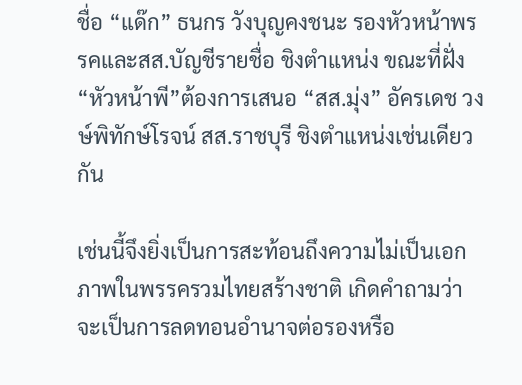ชื่อ “แด๊ก” ธนกร วังบุญคงชนะ รองหัวหน้าพรรคและสส.บัญชีรายชื่อ ชิงตำแหน่ง ขณะที่ฝั่ง“หัวหน้าพี”ต้องการเสนอ “สส.มุ่ง” อัครเดช วงษ์พิทักษ์โรจน์ สส.ราชบุรี ชิงตำแหน่งเช่นเดียวกัน

เช่นนี้จึงยิ่งเป็นการสะท้อนถึงความไม่เป็นเอกภาพในพรรครวมไทยสร้างชาติ เกิดคำถามว่า จะเป็นการลดทอนอำนาจต่อรองหรือ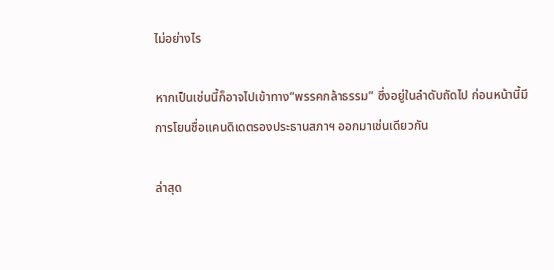ไม่อย่างไร

หากเป็นเช่นนี้ก็อาจไปเข้าทาง“พรรคกล้าธรรม” ซึ่งอยู่ในลำดับถัดไป ก่อนหน้านี้มีการโยนชื่อแคนดิเดตรองประธานสภาฯ ออกมาเช่นเดียวกัน

ล่าสุด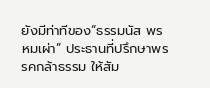ยังมีท่าทีของ“ธรรมนัส พรหมเผ่า” ประธานที่ปรึกษาพรรคกล้าธรรม ให้สัม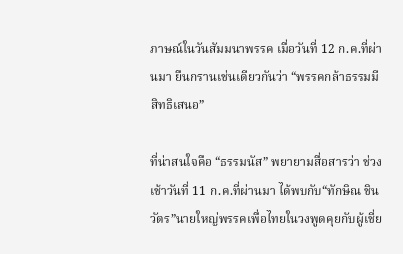ภาษณ์ในวันสัมมนาพรรค เมื่อวันที่ 12 ก.ค.ที่ผ่านมา ยืนกรานเช่นเดียวกันว่า “พรรคกล้าธรรมมีสิทธิเสนอ”

ที่น่าสนใจคือ “ธรรมนัส” พยายามสื่อสารว่า ช่วงเช้าวันที่ 11 ก.ค.ที่ผ่านมา ได้พบกับ“ทักษิณ ชินวัตร”นายใหญ่พรรคเพื่อไทยในวงพูดคุยกับผู้เชี่ย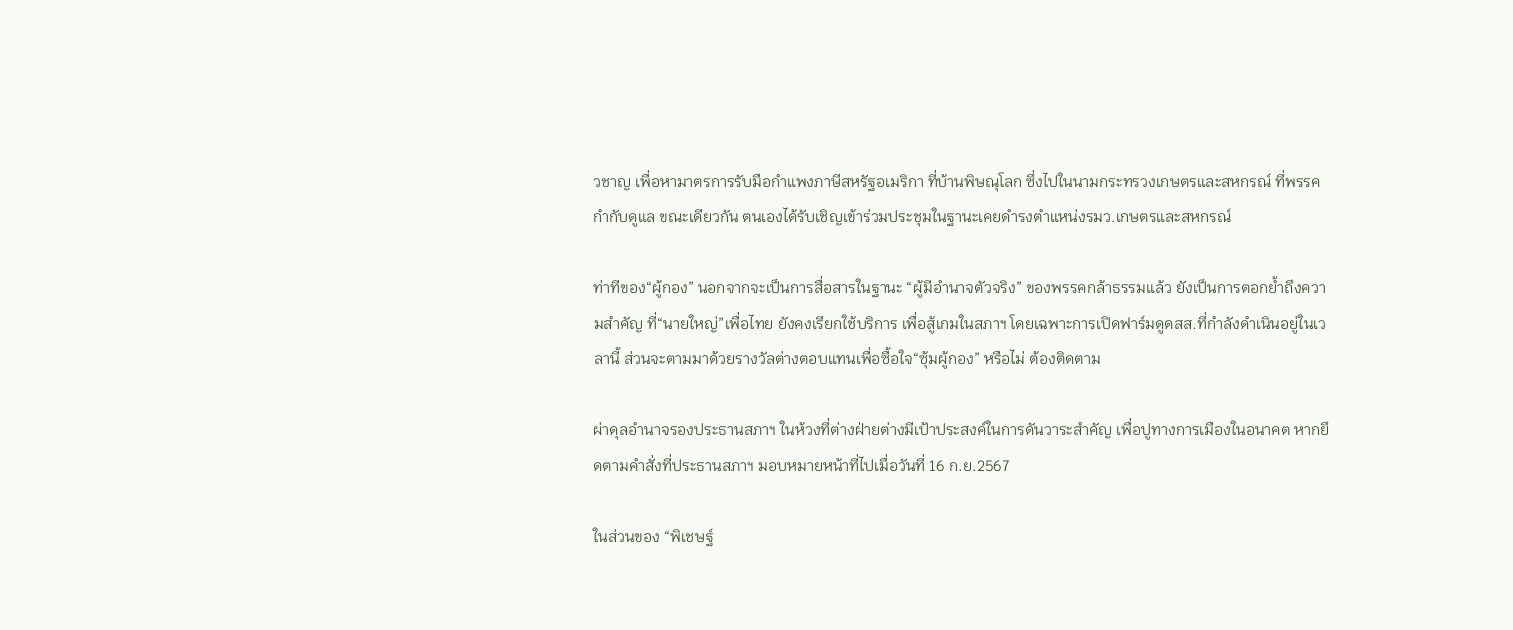วชาญ เพื่อหามาตรการรับมือกำแพงภาษีสหรัฐอเมริกา ที่บ้านพิษณุโลก ซึ่งไปในนามกระทรวงเกษตรและสหกรณ์ ที่พรรคกำกับดูแล ขณะเดียวกัน ตนเองได้รับเชิญเข้าร่วมประชุมในฐานะเคยดำรงตำแหน่งรมว.เกษตรและสหกรณ์

ท่าทีของ“ผู้กอง” นอกจากจะเป็นการสื่อสารในฐานะ “ผู้มีอำนาจตัวจริง” ของพรรคกล้าธรรมแล้ว ยังเป็นการตอกย้ำถึงความสำคัญ ที่“นายใหญ่”เพื่อไทย ยังคงเรียกใช้บริการ เพื่อสู้เกมในสภาฯ โดยเฉพาะการเปิดฟาร์มดูดสส.ที่กำลังดำเนินอยู่ในเวลานี้ ส่วนจะตามมาด้วยรางวัลต่างตอบแทนเพื่อซื้อใจ“ซุ้มผู้กอง” หรือไม่ ต้องติดตาม

ผ่าดุลอำนาจรองประธานสภาฯ ในห้วงที่ต่างฝ่ายต่างมีเป้าประสงค์ในการดันวาระสำคัญ เพื่อปูทางการเมืองในอนาคต หากยึดตามคำสั่งที่ประธานสภาฯ มอบหมายหน้าที่ไปเมื่อวันที่ 16 ก.ย.2567

ในส่วนของ “พิเชษฐ์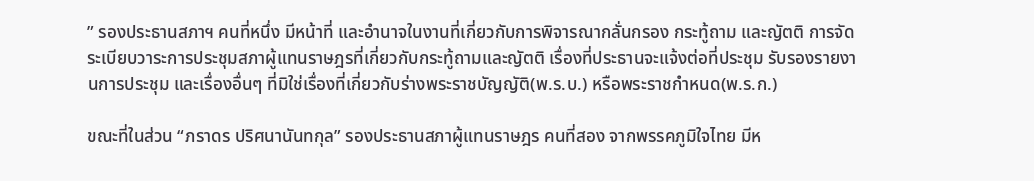” รองประธานสภาฯ คนที่หนึ่ง มีหน้าที่ และอำนาจในงานที่เกี่ยวกับการพิจารณากลั่นกรอง กระทู้ถาม และญัตติ การจัดระเบียบวาระการประชุมสภาผู้แทนราษฎรที่เกี่ยวกับกระทู้ถามและญัตติ เรื่องที่ประธานจะแจ้งต่อที่ประชุม รับรองรายงานการประชุม และเรื่องอื่นๆ ที่มิใช่เรื่องที่เกี่ยวกับร่างพระราชบัญญัติ(พ.ร.บ.) หรือพระราชกำหนด(พ.ร.ก.)

ขณะที่ในส่วน “ภราดร ปริศนานันทกุล” รองประธานสภาผู้แทนราษฎร คนที่สอง จากพรรคภูมิใจไทย มีห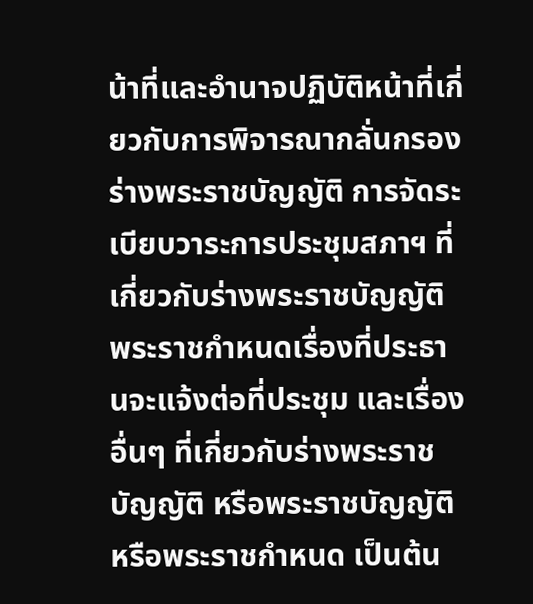น้าที่และอำนาจปฏิบัติหน้าที่เกี่ยวกับการพิจารณากลั่นกรองร่างพระราชบัญญัติ การจัดระเบียบวาระการประชุมสภาฯ ที่เกี่ยวกับร่างพระราชบัญญัติ พระราชกำหนดเรื่องที่ประธานจะแจ้งต่อที่ประชุม และเรื่องอื่นๆ ที่เกี่ยวกับร่างพระราชบัญญัติ หรือพระราชบัญญัติ หรือพระราชกำหนด เป็นต้น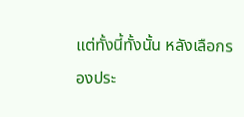แต่ทั้งนี้ทั้งนั้น หลังเลือกรองประ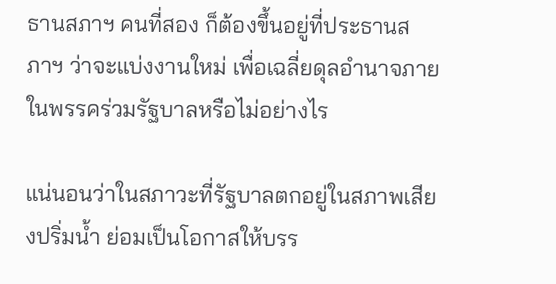ธานสภาฯ คนที่สอง ก็ต้องขึ้นอยู่ที่ประธานสภาฯ ว่าจะแบ่งงานใหม่ เพื่อเฉลี่ยดุลอำนาจภายในพรรคร่วมรัฐบาลหรือไม่อย่างไร

แน่นอนว่าในสภาวะที่รัฐบาลตกอยู่ในสภาพเสียงปริ่มน้ำ ย่อมเป็นโอกาสให้บรร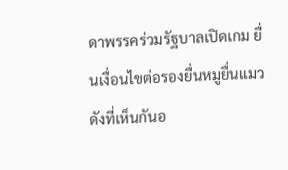ดาพรรคร่วมรัฐบาลเปิดเกม ยื่นเงื่อนไขต่อรองยื่นหมูยื่นแมว ดังที่เห็นกันอ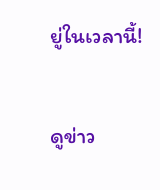ยู่ในเวลานี้!

ดูข่าว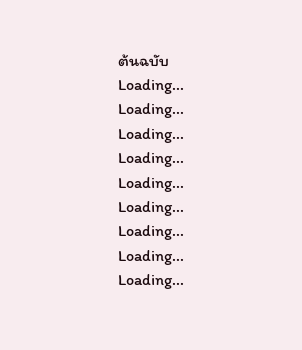ต้นฉบับ
Loading...
Loading...
Loading...
Loading...
Loading...
Loading...
Loading...
Loading...
Loading...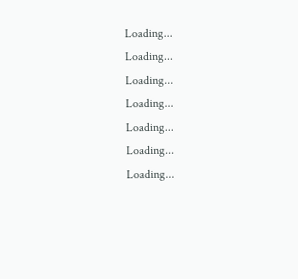Loading...
Loading...
Loading...
Loading...
Loading...
Loading...
Loading...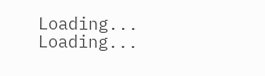Loading...
Loading...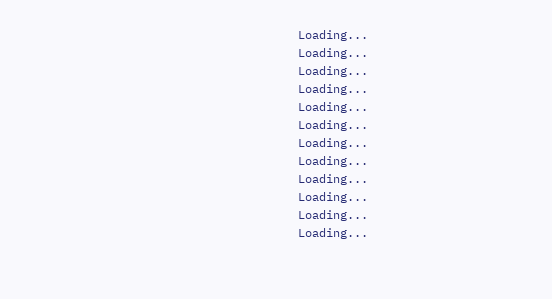Loading...
Loading...
Loading...
Loading...
Loading...
Loading...
Loading...
Loading...
Loading...
Loading...
Loading...
Loading...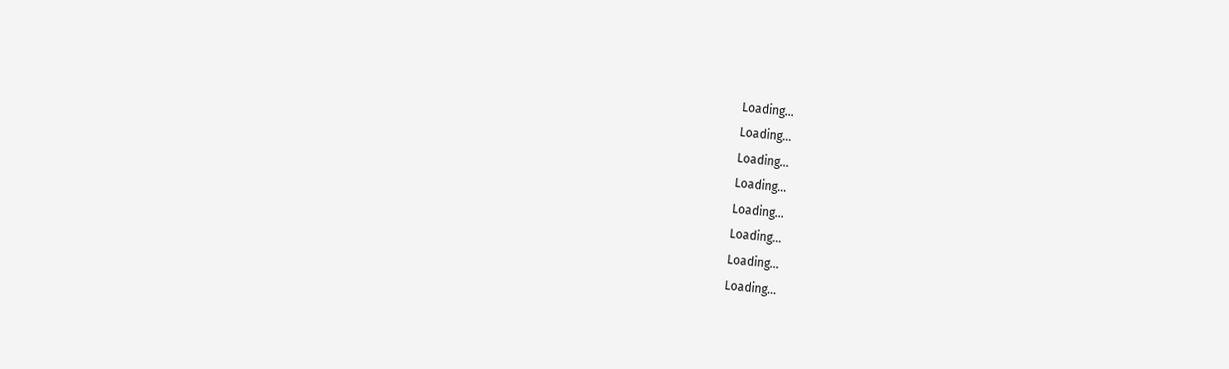Loading...
Loading...
Loading...
Loading...
Loading...
Loading...
Loading...
Loading...